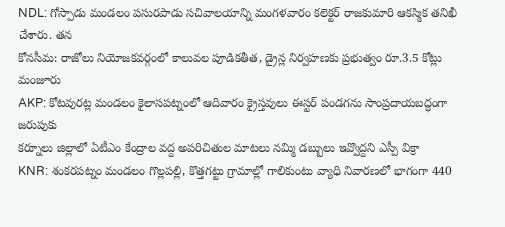NDL: గోస్పాడు మండలం పసురపాడు సచివాలయాన్ని మంగళవారం కలెక్టర్ రాజకుమారి ఆకస్మిక తనిఖీ చేశారు. తన
కోనసీమ: రాజోలు నియోజకవర్గంలో కాలువల పూడికతీత, డ్రైన్ల నిర్వహణకు ప్రభుత్వం రూ.3.5 కోట్లు మంజూరు
AKP: కోటవురట్ల మండలం కైలాసపట్నంలో ఆదివారం క్రైస్తవులు ఈస్టర్ పండగను సాంప్రదాయబద్ధంగా జరుపుకు
కర్నూలు జిల్లాలో ఏటీఎం కేంద్రాల వద్ద అపరిచితుల మాటలు నమ్మి డబ్బులు ఇవ్వొద్దని ఎస్పీ విక్రా
KNR: శంకరపట్నం మండలం గొల్లపల్లి, కొత్తగట్టు గ్రామాల్లో గాలికుంటు వ్యాధి నివారణలో భాగంగా 440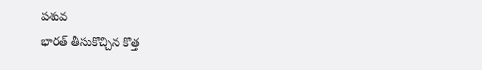పశువ
భారత్ తీసుకొచ్చిన కొత్త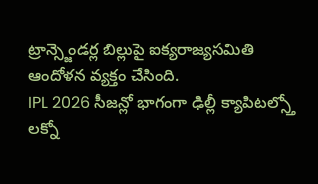ట్రాన్స్జెండర్ల బిల్లుపై ఐక్యరాజ్యసమితి ఆందోళన వ్యక్తం చేసింది.
IPL 2026 సీజన్లో భాగంగా ఢిల్లీ క్యాపిటల్స్తో లక్నో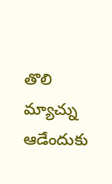తొలి మ్యాచ్ను ఆడేందుకు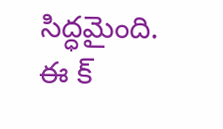సిద్ధమైంది. ఈ క్